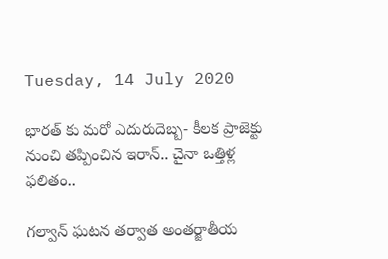Tuesday, 14 July 2020

భారత్ కు మరో ఎదురుదెబ్బ- కీలక ప్రాజెక్టు నుంచి తప్పించిన ఇరాన్.. చైనా ఒత్తిళ్ల ఫలితం..

గల్వాన్ ఘటన తర్వాత అంతర్జాతీయ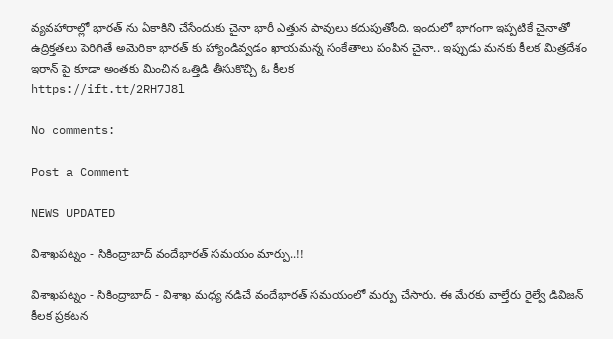వ్యవహారాల్లో భారత్ ను ఏకాకిని చేసేందుకు చైనా భారీ ఎత్తున పావులు కదుపుతోంది. ఇందులో భాగంగా ఇప్పటికే చైనాతో ఉద్రిక్తతలు పెరిగితే అమెరికా భారత్ కు హ్యాండివ్వడం ఖాయమన్న సంకేతాలు పంపిన చైనా.. ఇప్పుడు మనకు కీలక మిత్రదేశం ఇరాన్ పై కూడా అంతకు మించిన ఒత్తిడి తీసుకొచ్చి ఓ కీలక
https://ift.tt/2RH7J8l

No comments:

Post a Comment

NEWS UPDATED

విశాఖపట్నం - సికింద్రాబాద్ వందేభారత్ సమయం మార్పు..!!

విశాఖపట్నం - సికింద్రాబాద్ - విశాఖ మధ్య నడిచే వందేభారత్ సమయంలో మర్పు చేసారు. ఈ మేరకు వాల్తేరు రైల్వే డివిజన్ కీలక ప్రకటన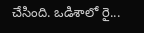చేసింది. ఒడిశాలో రై...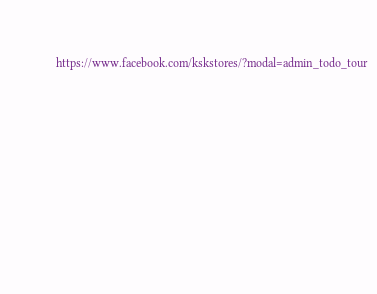https://www.facebook.com/kskstores/?modal=admin_todo_tour